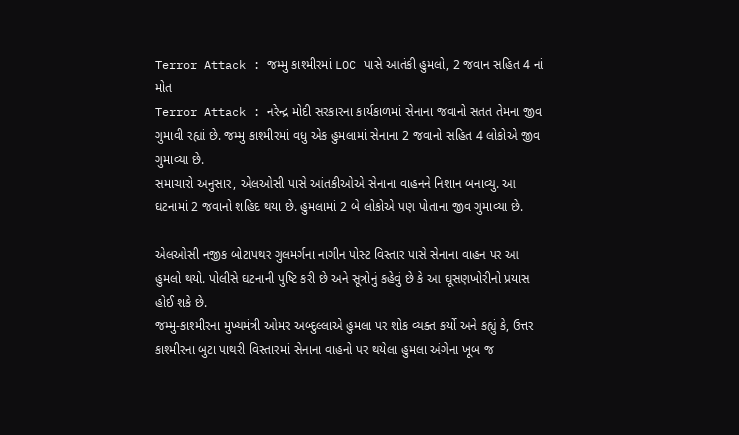Terror Attack : જમ્મુ કાશ્મીરમાં LOC પાસે આતંકી હુમલો, 2 જવાન સહિત 4 નાં મોત
Terror Attack : નરેન્દ્ર મોદી સરકારના કાર્યકાળમાં સેનાના જવાનો સતત તેમના જીવ ગુમાવી રહ્યાં છે. જમ્મુ કાશ્મીરમાં વધુ એક હુમલામાં સેનાના 2 જવાનો સહિત 4 લોકોએ જીવ ગુમાવ્યા છે.
સમાચારો અનુસાર, એલઓસી પાસે આંતકીઓએ સેનાના વાહનને નિશાન બનાવ્યુ. આ ઘટનામાં 2 જવાનો શહિદ થયા છે. હુમલામાં 2 બે લોકોએ પણ પોતાના જીવ ગુમાવ્યા છે.

એલઓસી નજીક બોટાપથર ગુલમર્ગના નાગીન પોસ્ટ વિસ્તાર પાસે સેનાના વાહન પર આ હુમલો થયો. પોલીસે ઘટનાની પુષ્ટિ કરી છે અને સૂત્રોનું કહેવું છે કે આ ઘૂસણખોરીનો પ્રયાસ હોઈ શકે છે.
જમ્મુ-કાશ્મીરના મુખ્યમંત્રી ઓમર અબ્દુલ્લાએ હુમલા પર શોક વ્યક્ત કર્યો અને કહ્યું કે, ઉત્તર કાશ્મીરના બુટા પાથરી વિસ્તારમાં સેનાના વાહનો પર થયેલા હુમલા અંગેના ખૂબ જ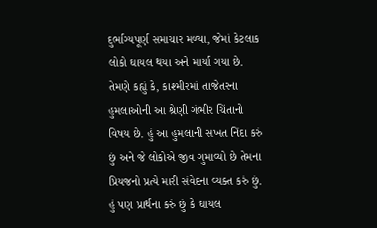દુર્ભાગ્યપૂર્ણ સમાચાર મળ્યા, જેમાં કેટલાક લોકો ઘાયલ થયા અને માર્યા ગયા છે.
તેમણે કહ્યું કે, કાશ્મીરમાં તાજેતરના હુમલાઓની આ શ્રેણી ગંભીર ચિંતાનો વિષય છે. હું આ હુમલાની સખત નિંદા કરું છું અને જે લોકોએ જીવ ગુમાવ્યો છે તેમના પ્રિયજનો પ્રત્યે મારી સંવેદના વ્યક્ત કરું છું. હું પણ પ્રાર્થના કરું છું કે ઘાયલ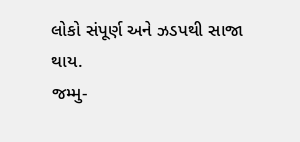લોકો સંપૂર્ણ અને ઝડપથી સાજા થાય.
જમ્મુ-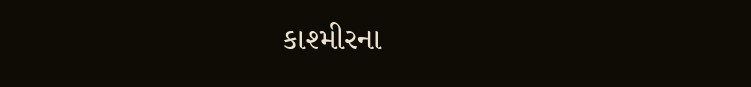કાશ્મીરના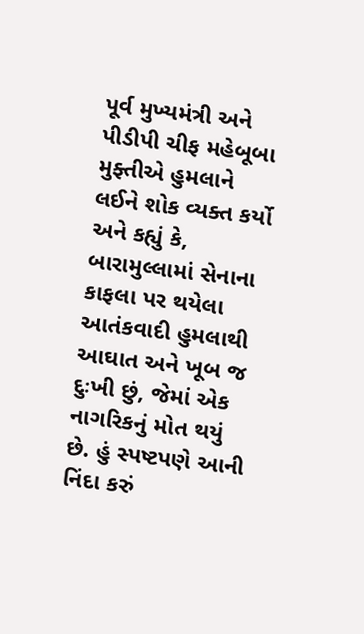પૂર્વ મુખ્યમંત્રી અને પીડીપી ચીફ મહેબૂબા મુફ્તીએ હુમલાને લઈને શોક વ્યક્ત કર્યો અને કહ્યું કે, બારામુલ્લામાં સેનાના કાફલા પર થયેલા આતંકવાદી હુમલાથી આઘાત અને ખૂબ જ દુઃખી છું, જેમાં એક નાગરિકનું મોત થયું છે. હું સ્પષ્ટપણે આની નિંદા કરું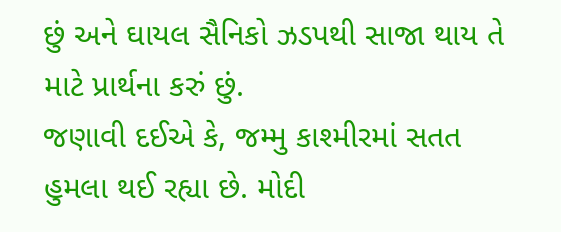છું અને ઘાયલ સૈનિકો ઝડપથી સાજા થાય તે માટે પ્રાર્થના કરું છું.
જણાવી દઈએ કે, જમ્મુ કાશ્મીરમાં સતત હુમલા થઈ રહ્યા છે. મોદી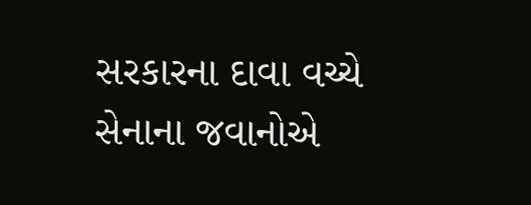સરકારના દાવા વચ્ચે સેનાના જવાનોએ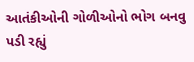આતંકીઓની ગોળીઓનો ભોગ બનવુ પડી રહ્યું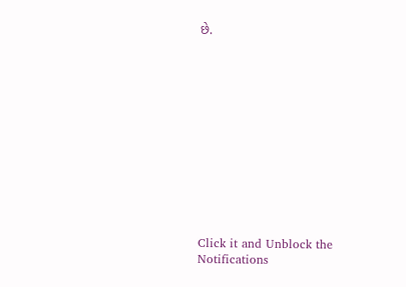છે.












Click it and Unblock the Notifications